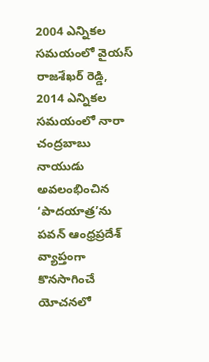2004 ఎన్నికల సమయంలో వైయస్ రాజశేఖర్ రెడ్డి, 2014 ఎన్నికల సమయంలో నారా చంద్రబాబు నాయుడు అవలంభించిన ‘పాదయాత్ర’ను పవన్ ఆంధ్రప్రదేశ్ వ్యాప్తంగా కొనసాగించే యోచనలో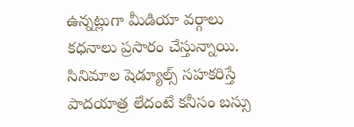ఉన్నట్లుగా మీడియా వర్గాలు కధనాలు ప్రసారం చేస్తున్నాయి. సినిమాల షెడ్యూల్స్ సహకరిస్తే పాదయాత్ర లేదంటే కనీసం బస్సు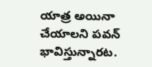యాత్ర అయినా చేయాలని పవన్ భావిస్తున్నారట.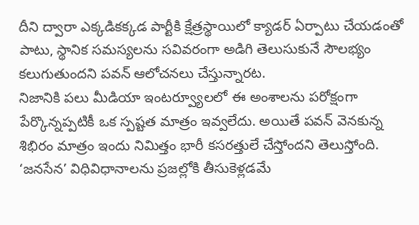దీని ద్వారా ఎక్కడికక్కడ పార్టీకి క్షేత్రస్థాయిలో క్యాడర్ ఏర్పాటు చేయడంతో పాటు, స్థానిక సమస్యలను సవివరంగా అడిగి తెలుసుకునే సౌలభ్యం కలుగుతుందని పవన్ ఆలోచనలు చేస్తున్నారట.
నిజానికి పలు మీడియా ఇంటర్వ్యూలలో ఈ అంశాలను పరోక్షంగా పేర్కొన్నప్పటికీ ఒక స్పష్టత మాత్రం ఇవ్వలేదు. అయితే పవన్ వెనకున్న శిభిరం మాత్రం ఇందు నిమిత్తం భారీ కసరత్తులే చేస్తోందని తెలుస్తోంది. ‘జనసేన’ విధివిధానాలను ప్రజల్లోకి తీసుకెళ్లడమే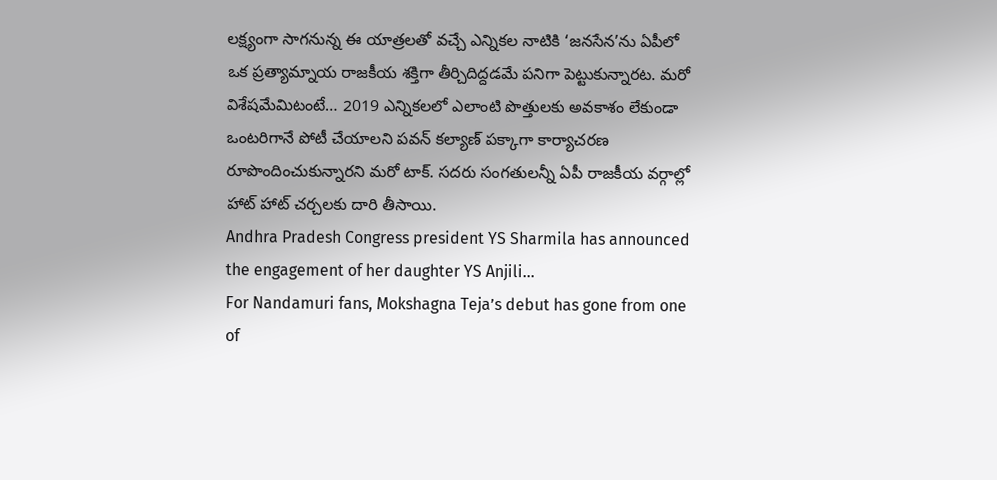లక్ష్యంగా సాగనున్న ఈ యాత్రలతో వచ్చే ఎన్నికల నాటికి ‘జనసేన’ను ఏపీలో ఒక ప్రత్యామ్నాయ రాజకీయ శక్తిగా తీర్చిదిద్దడమే పనిగా పెట్టుకున్నారట. మరో విశేషమేమిటంటే… 2019 ఎన్నికలలో ఎలాంటి పొత్తులకు అవకాశం లేకుండా ఒంటరిగానే పోటీ చేయాలని పవన్ కల్యాణ్ పక్కాగా కార్యాచరణ రూపొందించుకున్నారని మరో టాక్. సదరు సంగతులన్నీ ఏపీ రాజకీయ వర్గాల్లో హాట్ హాట్ చర్చలకు దారి తీసాయి.
Andhra Pradesh Congress president YS Sharmila has announced the engagement of her daughter YS Anjili…
For Nandamuri fans, Mokshagna Teja’s debut has gone from one of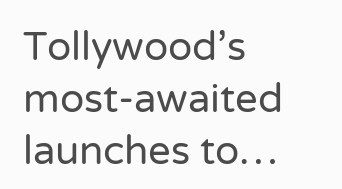Tollywood’s most-awaited launches to…